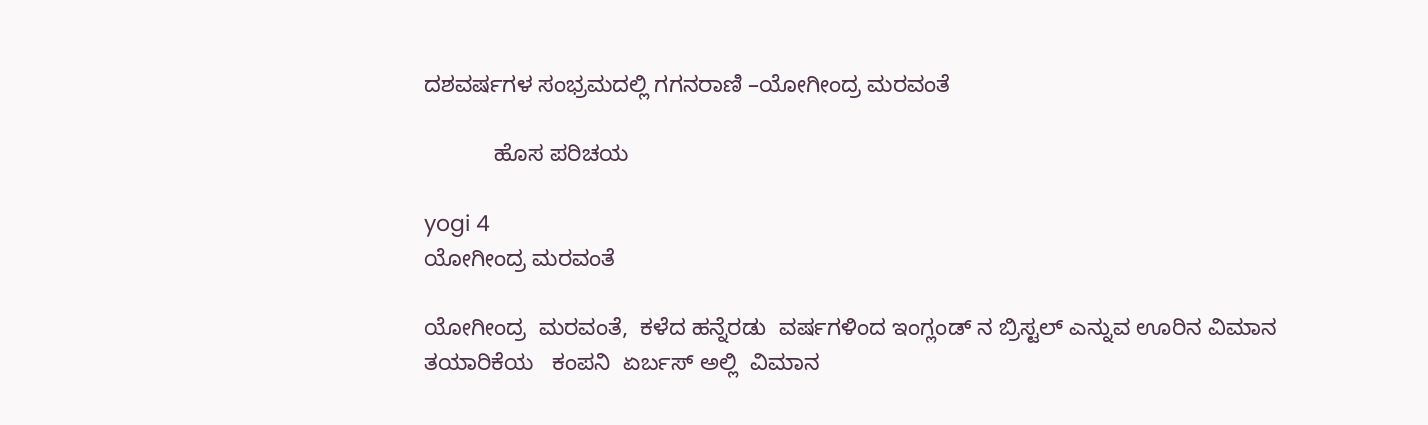ದಶವರ್ಷಗಳ ಸಂಭ್ರಮದಲ್ಲಿ ಗಗನರಾಣಿ –ಯೋಗೀಂದ್ರ ಮರವಂತೆ

           ಹೊಸ ಪರಿಚಯ

yogi 4
ಯೋಗೀಂದ್ರ ಮರವಂತೆ

ಯೋಗೀಂದ್ರ  ಮರವಂತೆ,  ಕಳೆದ ಹನ್ನೆರಡು  ವರ್ಷಗಳಿಂದ ಇಂಗ್ಲಂಡ್ ನ ಬ್ರಿಸ್ಟಲ್ ಎನ್ನುವ ಊರಿನ ವಿಮಾನ ತಯಾರಿಕೆಯ   ಕಂಪನಿ  ಏರ್ಬಸ್ ಅಲ್ಲಿ  ವಿಮಾನ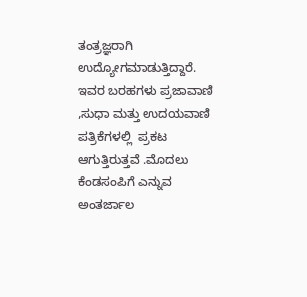ತಂತ್ರಜ್ಞರಾಗಿ  ಉದ್ಯೋಗಮಾಡುತ್ತಿದ್ದಾರೆ.  ಇವರ ಬರಹಗಳು ಪ್ರಜಾವಾಣಿ ,ಸುಧಾ ಮತ್ತು ಉದಯವಾಣಿ ಪತ್ರಿಕೆಗಳಲ್ಲಿ  ಪ್ರಕಟ ಆಗುತ್ತಿರುತ್ತವೆ .ಮೊದಲು ಕೆಂಡಸಂಪಿಗೆ ಎನ್ನುವ ಅಂತರ್ಜಾಲ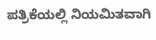ಪತ್ರಿಕೆಯಲ್ಲಿ ನಿಯಮಿತವಾಗಿ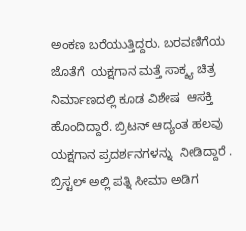ಅಂಕಣ ಬರೆಯುತ್ತಿದ್ದರು. ಬರವಣಿಗೆಯ ಜೊತೆಗೆ  ಯಕ್ಷಗಾನ ಮತ್ತೆ ಸಾಕ್ಶ್ಯ ಚಿತ್ರ ನಿರ್ಮಾಣದಲ್ಲಿ ಕೂಡ ವಿಶೇಷ  ಆಸಕ್ತಿ ಹೊಂದಿದ್ದಾರೆ. ಬ್ರಿಟನ್ ಆದ್ಯಂತ ಹಲವು ಯಕ್ಷಗಾನ ಪ್ರದರ್ಶನಗಳನ್ನು  ನೀಡಿದ್ದಾರೆ .  ಬ್ರಿಸ್ಟಲ್ ಅಲ್ಲಿ ಪತ್ನಿ ಸೀಮಾ ಅಡಿಗ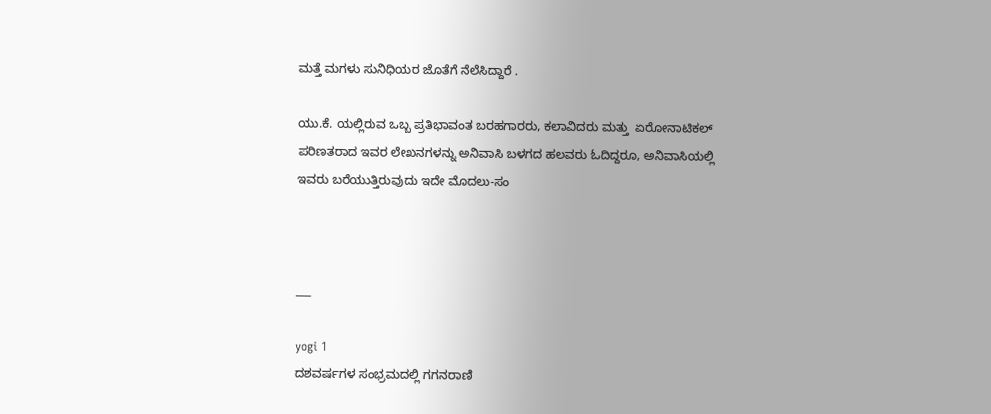ಮತ್ತೆ ಮಗಳು ಸುನಿಧಿಯರ ಜೊತೆಗೆ ನೆಲೆಸಿದ್ದಾರೆ .

ಯು.ಕೆ. ಯಲ್ಲಿರುವ ಒಬ್ಬ ಪ್ರತಿಭಾವಂತ ಬರಹಗಾರರು, ಕಲಾವಿದರು ಮತ್ತು  ಏರೋನಾಟಿಕಲ್ ಪರಿಣತರಾದ ಇವರ ಲೇಖನಗಳನ್ನು ಅನಿವಾಸಿ ಬಳಗದ ಹಲವರು ಓದಿದ್ದರೂ, ಅನಿವಾಸಿಯಲ್ಲಿ ಇವರು ಬರೆಯುತ್ತಿರುವುದು ಇದೇ ಮೊದಲು-ಸಂ



___

yogi 1
ದಶವರ್ಷಗಳ ಸಂಭ್ರಮದಲ್ಲಿ ಗಗನರಾಣಿ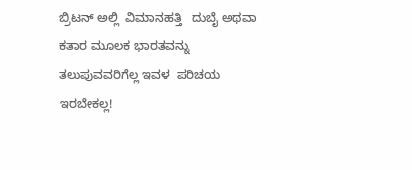ಬ್ರಿಟನ್ ಅಲ್ಲಿ  ವಿಮಾನಹತ್ತಿ   ದುಬೈ ಅಥವಾ ಕತಾರ ಮೂಲಕ ಭಾರತವನ್ನು ತಲುಪುವವರಿಗೆಲ್ಲ ಇವಳ  ಪರಿಚಯ ಇರಬೇಕಲ್ಲ!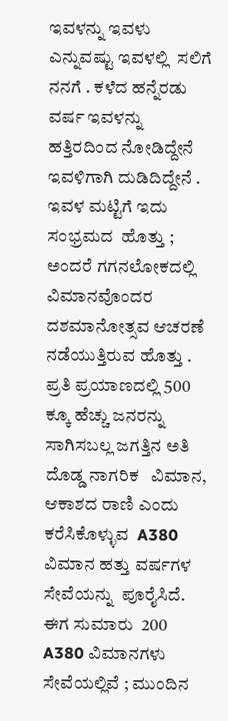ಇವಳನ್ನು ಇವಳು ಎನ್ನುವಷ್ಟು ಇವಳಲ್ಲಿ  ಸಲಿಗೆ ನನಗೆ . ಕಳೆದ ಹನ್ನೆರಡು  ವರ್ಷ ಇವಳನ್ನು ಹತ್ತಿರದಿಂದ ನೋಡಿದ್ದೇನೆ ಇವಳಿಗಾಗಿ ದುಡಿದಿದ್ದೇನೆ . ಇವಳ ಮಟ್ಟಿಗೆ ಇದು ಸಂಭ್ರಮದ  ಹೊತ್ತು ; ಅಂದರೆ ಗಗನಲೋಕದಲ್ಲಿ ವಿಮಾನವೊಂದರ   ದಶಮಾನೋತ್ಸವ ಆಚರಣೆ ನಡೆಯುತ್ತಿರುವ ಹೊತ್ತು . ಪ್ರತಿ ಪ್ರಯಾಣದಲ್ಲಿ 500 ಕ್ಕೂ ಹೆಚ್ಚು ಜನರನ್ನು ಸಾಗಿಸಬಲ್ಲ ಜಗತ್ತಿನ ಅತಿ ದೊಡ್ಡ ನಾಗರಿಕ   ವಿಮಾನ, ಆಕಾಶದ ರಾಣಿ ಎಂದು ಕರೆಸಿಕೊಳ್ಳುವ  A380 ವಿಮಾನ ಹತ್ತು ವರ್ಷಗಳ ಸೇವೆಯನ್ನು  ಪೂರೈಸಿದೆ.  ಈಗ ಸುಮಾರು  200 A380 ವಿಮಾನಗಳು ಸೇವೆಯಲ್ಲಿವೆ ; ಮುಂದಿನ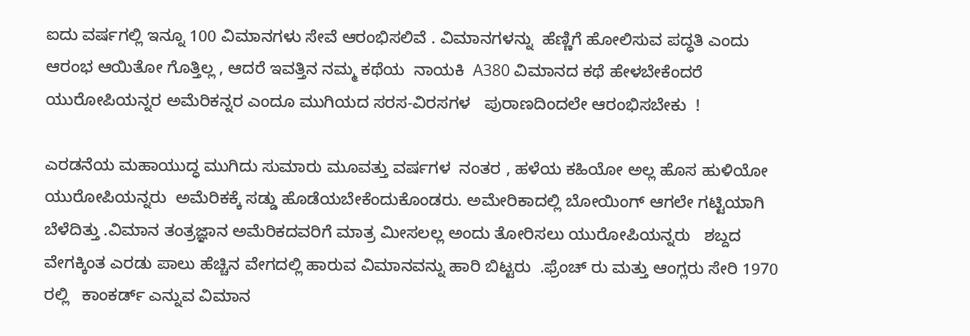ಐದು ವರ್ಷಗಲ್ಲಿ ಇನ್ನೂ 100 ವಿಮಾನಗಳು ಸೇವೆ ಆರಂಭಿಸಲಿವೆ . ವಿಮಾನಗಳನ್ನು  ಹೆಣ್ಣಿಗೆ ಹೋಲಿಸುವ ಪದ್ಧತಿ ಎಂದು ಆರಂಭ ಆಯಿತೋ ಗೊತ್ತಿಲ್ಲ , ಆದರೆ ಇವತ್ತಿನ ನಮ್ಮ ಕಥೆಯ  ನಾಯಕಿ  A380 ವಿಮಾನದ ಕಥೆ ಹೇಳಬೇಕೆಂದರೆ ಯುರೋಪಿಯನ್ನರ ಅಮೆರಿಕನ್ನರ ಎಂದೂ ಮುಗಿಯದ ಸರಸ-ವಿರಸಗಳ   ಪುರಾಣದಿಂದಲೇ ಆರಂಭಿಸಬೇಕು  !

ಎರಡನೆಯ ಮಹಾಯುದ್ಧ ಮುಗಿದು ಸುಮಾರು ಮೂವತ್ತು ವರ್ಷಗಳ  ನಂತರ , ಹಳೆಯ ಕಹಿಯೋ ಅಲ್ಲ ಹೊಸ ಹುಳಿಯೋ ಯುರೋಪಿಯನ್ನರು  ಅಮೆರಿಕಕ್ಕೆ ಸಡ್ಡು ಹೊಡೆಯಬೇಕೆಂದುಕೊಂಡರು. ಅಮೇರಿಕಾದಲ್ಲಿ ಬೋಯಿಂಗ್ ಆಗಲೇ ಗಟ್ಟಿಯಾಗಿ ಬೆಳೆದಿತ್ತು .ವಿಮಾನ ತಂತ್ರಜ್ಞಾನ ಅಮೆರಿಕದವರಿಗೆ ಮಾತ್ರ ಮೀಸಲಲ್ಲ ಅಂದು ತೋರಿಸಲು ಯುರೋಪಿಯನ್ನರು   ಶಬ್ದದ ವೇಗಕ್ಕಿಂತ ಎರಡು ಪಾಲು ಹೆಚ್ಚಿನ ವೇಗದಲ್ಲಿ ಹಾರುವ ವಿಮಾನವನ್ನು ಹಾರಿ ಬಿಟ್ಟರು  .ಫ್ರೆಂಚ್ ರು ಮತ್ತು ಆಂಗ್ಲರು ಸೇರಿ 1970 ರಲ್ಲಿ   ಕಾಂಕರ್ಡ್ ಎನ್ನುವ ವಿಮಾನ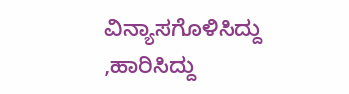ವಿನ್ಯಾಸಗೊಳಿಸಿದ್ದು ,ಹಾರಿಸಿದ್ದು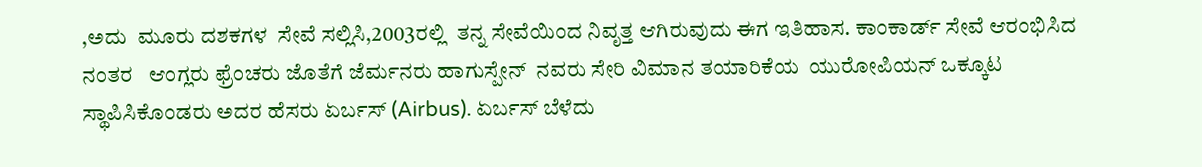,ಅದು  ಮೂರು ದಶಕಗಳ  ಸೇವೆ ಸಲ್ಲಿಸಿ,2003ರಲ್ಲಿ  ತನ್ನ ಸೇವೆಯಿಂದ ನಿವೃತ್ತ ಆಗಿರುವುದು ಈಗ ಇತಿಹಾಸ. ಕಾಂಕಾರ್ಡ್ ಸೇವೆ ಆರಂಭಿಸಿದ ನಂತರ   ಆಂಗ್ಲರು ಫ್ರೆಂಚರು ಜೊತೆಗೆ ಜೆರ್ಮನರು ಹಾಗುಸ್ಪೇನ್  ನವರು ಸೇರಿ ವಿಮಾನ ತಯಾರಿಕೆಯ  ಯುರೋಪಿಯನ್ ಒಕ್ಕೂಟ ಸ್ಥಾಪಿಸಿಕೊಂಡರು ಅದರ ಹೆಸರು ಏರ್ಬಸ್ (Airbus). ಏರ್ಬಸ್ ಬೆಳೆದು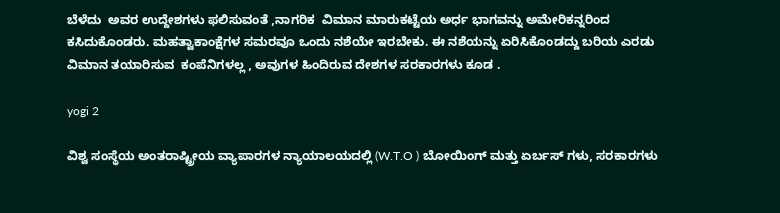ಬೆಳೆದು  ಅವರ ಉದ್ದೇಶಗಳು ಫಲಿಸುವಂತೆ ,ನಾಗರಿಕ  ವಿಮಾನ ಮಾರುಕಟ್ಟೆಯ ಅರ್ಧ ಭಾಗವನ್ನು ಅಮೇರಿಕನ್ನರಿಂದ ಕಸಿದುಕೊಂಡರು. ಮಹತ್ವಾಕಾಂಕ್ಷೆಗಳ ಸಮರವೂ ಒಂದು ನಶೆಯೇ ಇರಬೇಕು. ಈ ನಶೆಯನ್ನು ಏರಿಸಿಕೊಂಡದ್ದು ಬರಿಯ ಎರಡು ವಿಮಾನ ತಯಾರಿಸುವ  ಕಂಪೆನಿಗಳಲ್ಲ , ಅವುಗಳ ಹಿಂದಿರುವ ದೇಶಗಳ ಸರಕಾರಗಳು ಕೂಡ .

yogi 2

ವಿಶ್ವ ಸಂಸ್ಥೆಯ ಅಂತರಾಷ್ಟ್ರೀಯ ವ್ಯಾಪಾರಗಳ ನ್ಯಾಯಾಲಯದಲ್ಲಿ (W.T.O ) ಬೋಯಿಂಗ್ ಮತ್ತು ಏರ್ಬಸ್ ಗಳು, ಸರಕಾರಗಳು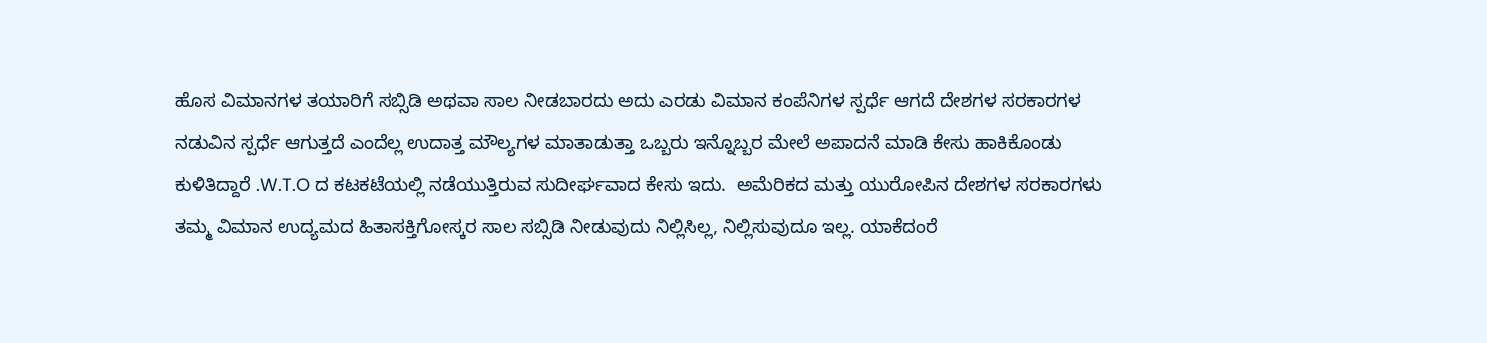ಹೊಸ ವಿಮಾನಗಳ ತಯಾರಿಗೆ ಸಬ್ಸಿಡಿ ಅಥವಾ ಸಾಲ ನೀಡಬಾರದು ಅದು ಎರಡು ವಿಮಾನ ಕಂಪೆನಿಗಳ ಸ್ಪರ್ಧೆ ಆಗದೆ ದೇಶಗಳ ಸರಕಾರಗಳ ನಡುವಿನ ಸ್ಪರ್ಧೆ ಆಗುತ್ತದೆ ಎಂದೆಲ್ಲ ಉದಾತ್ತ ಮೌಲ್ಯಗಳ ಮಾತಾಡುತ್ತಾ ಒಬ್ಬರು ಇನ್ನೊಬ್ಬರ ಮೇಲೆ ಅಪಾದನೆ ಮಾಡಿ ಕೇಸು ಹಾಕಿಕೊಂಡು  ಕುಳಿತಿದ್ದಾರೆ .W.T.O ದ ಕಟಕಟೆಯಲ್ಲಿ ನಡೆಯುತ್ತಿರುವ ಸುದೀರ್ಘವಾದ ಕೇಸು ಇದು.  ಅಮೆರಿಕದ ಮತ್ತು ಯುರೋಪಿನ ದೇಶಗಳ ಸರಕಾರಗಳು ತಮ್ಮ ವಿಮಾನ ಉದ್ಯಮದ ಹಿತಾಸಕ್ತಿಗೋಸ್ಕರ ಸಾಲ ಸಬ್ಸಿಡಿ ನೀಡುವುದು ನಿಲ್ಲಿಸಿಲ್ಲ, ನಿಲ್ಲಿಸುವುದೂ ಇಲ್ಲ. ಯಾಕೆದಂರೆ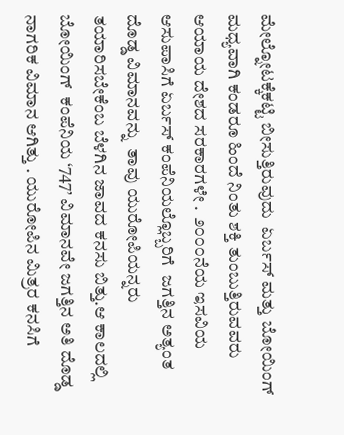ಮೇಲ್ನೋಟಕ್ಕೆಕಟ್ಟಿ ಬೀಸುತ್ತಿರುವುದು  ಏರ್ಬಸ್ ಮತ್ತು ಬೋಯಿಂಗ್ ಮಧ್ಯವಾಗಿ ಕಂಡರೂ ಹಿಂದೆ ನಿಂತು ಶಕ್ತಿ ತುಂಬುತ್ತಿರುವವರು ಆಯಾಯ ದೇಶದ ಸರಕಾರಗಳೇ .  ೨೦೦೦ನೆಯ ಇಸವಿಯ ಆಸುಪಾಸಿಗೆ ಏರ್ಬಸ್ ಕಂಪೆನಿಯಲ್ಲೊಬ್ಬರಿಗೆ  ಜಗತ್ತಿನ ಅತ್ಯಂತ ದೊಡ್ಡ ವಿಮಾನವನ್ನು  ತಾವು ಯುರೋಪಿಯನ್ನರು  ತಯಾರಿಸಬೇಕೆಂಬ ಬೆಳಗಿನ ಜಾವದ ಕನಸು ಬಿತ್ತು.ಆ ಕಾಲದಲ್ಲಿ  ಬೋಯಿಂಗ್  ಕಂಪೆನಿಯ ‘747’ ವಿಮಾನವೇ ಜಗತ್ತಿನ ಅತಿ ದೊಡ್ಡ ನಾಗರಿಕ ವಿಮಾನ ಆಗಿತ್ತು . ಯುರೋಪಿನ ಮಿತ್ರರ ಕನಸಿಗೆ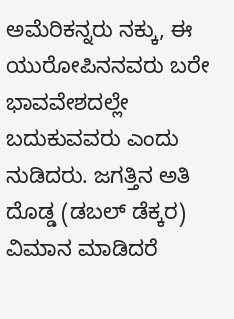ಅಮೆರಿಕನ್ನರು ನಕ್ಕು, ಈ ಯುರೋಪಿನನವರು ಬರೇ ಭಾವವೇಶದಲ್ಲೇ ಬದುಕುವವರು ಎಂದು   ನುಡಿದರು. ಜಗತ್ತಿನ ಅತಿ ದೊಡ್ಡ (ಡಬಲ್ ಡೆಕ್ಕರ) ವಿಮಾನ ಮಾಡಿದರೆ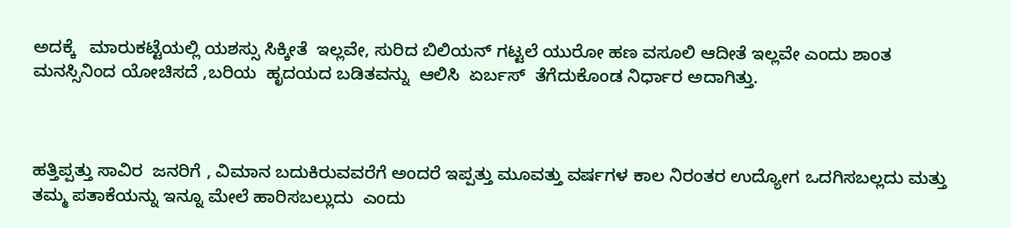ಅದಕ್ಕೆ   ಮಾರುಕಟ್ಟೆಯಲ್ಲಿ ಯಶಸ್ಸು ಸಿಕ್ಕೀತೆ  ಇಲ್ಲವೇ, ಸುರಿದ ಬಿಲಿಯನ್ ಗಟ್ಟಲೆ ಯುರೋ ಹಣ ವಸೂಲಿ ಆದೀತೆ ಇಲ್ಲವೇ ಎಂದು ಶಾಂತ ಮನಸ್ಸಿನಿಂದ ಯೋಚಿಸದೆ ,ಬರಿಯ  ಹೃದಯದ ಬಡಿತವನ್ನು  ಆಲಿಸಿ  ಏರ್ಬಸ್  ತೆಗೆದುಕೊಂಡ ನಿರ್ಧಾರ ಅದಾಗಿತ್ತು.



ಹತ್ತಿಪ್ಪತ್ತು ಸಾವಿರ  ಜನರಿಗೆ , ವಿಮಾನ ಬದುಕಿರುವವರೆಗೆ ಅಂದರೆ ಇಪ್ಪತ್ತು ಮೂವತ್ತು ವರ್ಷಗಳ ಕಾಲ ನಿರಂತರ ಉದ್ಯೋಗ ಒದಗಿಸಬಲ್ಲದು ಮತ್ತು ತಮ್ಮ ಪತಾಕೆಯನ್ನು ಇನ್ನೂ ಮೇಲೆ ಹಾರಿಸಬಲ್ಲುದು  ಎಂದು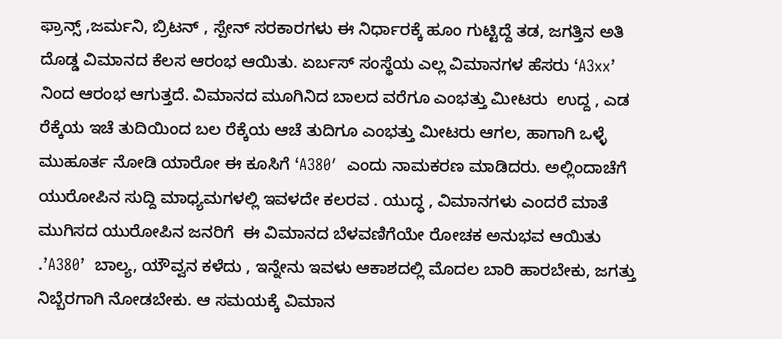ಫ್ರಾನ್ಸ್ ,ಜರ್ಮನಿ, ಬ್ರಿಟನ್ , ಸ್ಪೇನ್ ಸರಕಾರಗಳು ಈ ನಿರ್ಧಾರಕ್ಕೆ ಹೂಂ ಗುಟ್ಟಿದ್ದೆ ತಡ, ಜಗತ್ತಿನ ಅತಿ ದೊಡ್ಡ ವಿಮಾನದ ಕೆಲಸ ಆರಂಭ ಆಯಿತು. ಏರ್ಬಸ್ ಸಂಸ್ಥೆಯ ಎಲ್ಲ ವಿಮಾನಗಳ ಹೆಸರು ‘A3xx’ ನಿಂದ ಆರಂಭ ಆಗುತ್ತದೆ. ವಿಮಾನದ ಮೂಗಿನಿದ ಬಾಲದ ವರೆಗೂ ಎಂಭತ್ತು ಮೀಟರು  ಉದ್ದ , ಎಡ ರೆಕ್ಕೆಯ ಇಚೆ ತುದಿಯಿಂದ ಬಲ ರೆಕ್ಕೆಯ ಆಚೆ ತುದಿಗೂ ಎಂಭತ್ತು ಮೀಟರು ಆಗಲ, ಹಾಗಾಗಿ ಒಳ್ಳೆ ಮುಹೂರ್ತ ನೋಡಿ ಯಾರೋ ಈ ಕೂಸಿಗೆ ‘A380′  ಎಂದು ನಾಮಕರಣ ಮಾಡಿದರು. ಅಲ್ಲಿಂದಾಚೆಗೆ ಯುರೋಪಿನ ಸುದ್ದಿ ಮಾಧ್ಯಮಗಳಲ್ಲಿ ಇವಳದೇ ಕಲರವ . ಯುದ್ಧ , ವಿಮಾನಗಳು ಎಂದರೆ ಮಾತೆ ಮುಗಿಸದ ಯುರೋಪಿನ ಜನರಿಗೆ  ಈ ವಿಮಾನದ ಬೆಳವಣಿಗೆಯೇ ರೋಚಕ ಅನುಭವ ಆಯಿತು .’A380’  ಬಾಲ್ಯ, ಯೌವ್ವನ ಕಳೆದು , ಇನ್ನೇನು ಇವಳು ಆಕಾಶದಲ್ಲಿ ಮೊದಲ ಬಾರಿ ಹಾರಬೇಕು, ಜಗತ್ತು ನಿಬ್ಬೆರಗಾಗಿ ನೋಡಬೇಕು. ಆ ಸಮಯಕ್ಕೆ ವಿಮಾನ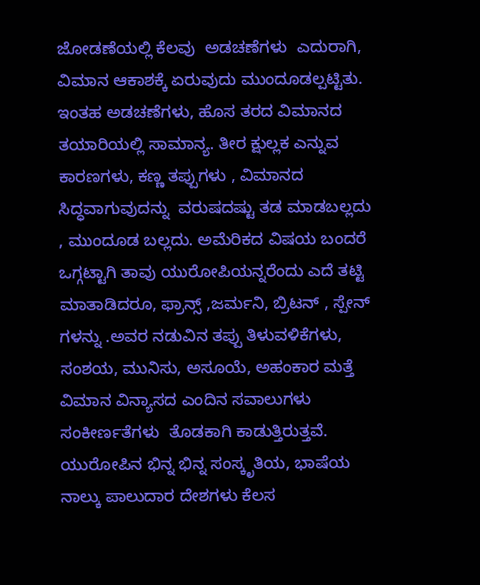ಜೋಡಣೆಯಲ್ಲಿ ಕೆಲವು  ಅಡಚಣೆಗಳು  ಎದುರಾಗಿ, ವಿಮಾನ ಆಕಾಶಕ್ಕೆ ಏರುವುದು ಮುಂದೂಡಲ್ಪಟ್ಟಿತು. ಇಂತಹ ಅಡಚಣೆಗಳು, ಹೊಸ ತರದ ವಿಮಾನದ ತಯಾರಿಯಲ್ಲಿ ಸಾಮಾನ್ಯ. ತೀರ ಕ್ಷುಲ್ಲಕ ಎನ್ನುವ ಕಾರಣಗಳು, ಕಣ್ಣ ತಪ್ಪುಗಳು , ವಿಮಾನದ ಸಿದ್ಧವಾಗುವುದನ್ನು  ವರುಷದಷ್ಟು ತಡ ಮಾಡಬಲ್ಲದು  , ಮುಂದೂಡ ಬಲ್ಲದು. ಅಮೆರಿಕದ ವಿಷಯ ಬಂದರೆ ಒಗ್ಗಟ್ಟಾಗಿ ತಾವು ಯುರೋಪಿಯನ್ನರೆಂದು ಎದೆ ತಟ್ಟಿ ಮಾತಾಡಿದರೂ, ಫ್ರಾನ್ಸ್ ,ಜರ್ಮನಿ, ಬ್ರಿಟನ್ , ಸ್ಪೇನ್ ಗಳನ್ನು .ಅವರ ನಡುವಿನ ತಪ್ಪು ತಿಳುವಳಿಕೆಗಳು, ಸಂಶಯ, ಮುನಿಸು, ಅಸೂಯೆ, ಅಹಂಕಾರ ಮತ್ತೆ ವಿಮಾನ ವಿನ್ಯಾಸದ ಎಂದಿನ ಸವಾಲುಗಳು  ಸಂಕೀರ್ಣತೆಗಳು  ತೊಡಕಾಗಿ ಕಾಡುತ್ತಿರುತ್ತವೆ. ಯುರೋಪಿನ ಭಿನ್ನ ಭಿನ್ನ ಸಂಸ್ಕೃತಿಯ, ಭಾಷೆಯ  ನಾಲ್ಕು ಪಾಲುದಾರ ದೇಶಗಳು ಕೆಲಸ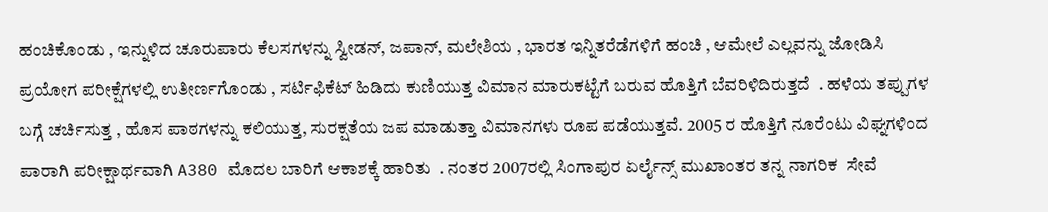ಹಂಚಿಕೊಂಡು , ಇನ್ನುಳಿದ ಚೂರುಪಾರು ಕೆಲಸಗಳನ್ನು ಸ್ವೀಡನ್, ಜಪಾನ್, ಮಲೇಶಿಯ , ಭಾರತ ಇನ್ನಿತರೆಡೆಗಳಿಗೆ ಹಂಚಿ , ಆಮೇಲೆ ಎಲ್ಲವನ್ನು ಜೋಡಿಸಿ ಪ್ರಯೋಗ ಪರೀಕ್ಷೆಗಳಲ್ಲಿ ಉತೀರ್ಣಗೊಂಡು , ಸರ್ಟಿಫಿಕೆಟ್ ಹಿಡಿದು ಕುಣಿಯುತ್ತ ವಿಮಾನ ಮಾರುಕಟ್ಟೆಗೆ ಬರುವ ಹೊತ್ತಿಗೆ ಬೆವರಿಳಿದಿರುತ್ತದೆ  . ಹಳೆಯ ತಪ್ಪುಗಳ ಬಗ್ಗೆ ಚರ್ಚಿಸುತ್ತ , ಹೊಸ ಪಾಠಗಳನ್ನು ಕಲಿಯುತ್ತ, ಸುರಕ್ಷತೆಯ ಜಪ ಮಾಡುತ್ತಾ ವಿಮಾನಗಳು ರೂಪ ಪಡೆಯುತ್ತವೆ. 2005 ರ ಹೊತ್ತಿಗೆ ನೂರೆಂಟು ವಿಘ್ನಗಳಿಂದ ಪಾರಾಗಿ ಪರೀಕ್ಷಾರ್ಥವಾಗಿ A380 ಮೊದಲ ಬಾರಿಗೆ ಆಕಾಶಕ್ಕೆ ಹಾರಿತು  . ನಂತರ 2007ರಲ್ಲಿ ಸಿಂಗಾಪುರ ಏರ್ಲೈನ್ಸ್ ಮುಖಾಂತರ ತನ್ನ ನಾಗರಿಕ  ಸೇವೆ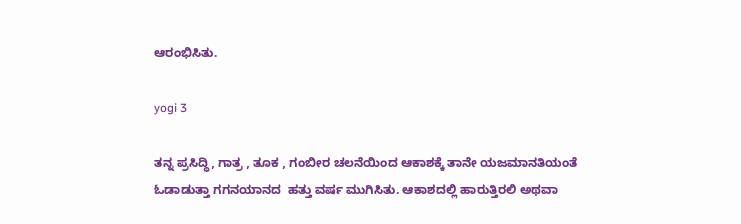ಆರಂಭಿಸಿತು.

yogi 3

ತನ್ನ ಪ್ರಸಿದ್ಧಿ, ಗಾತ್ರ , ತೂಕ , ಗಂಬೀರ ಚಲನೆಯಿಂದ ಆಕಾಶಕ್ಕೆ ತಾನೇ ಯಜಮಾನತಿಯಂತೆ ಓಡಾಡುತ್ತಾ ಗಗನಯಾನದ  ಹತ್ತು ವರ್ಷ ಮುಗಿಸಿತು. ಆಕಾಶದಲ್ಲಿ ಹಾರುತ್ತಿರಲಿ ಅಥವಾ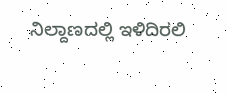ನಿಲ್ದಾಣದಲ್ಲಿ ಇಳಿದಿರಲಿ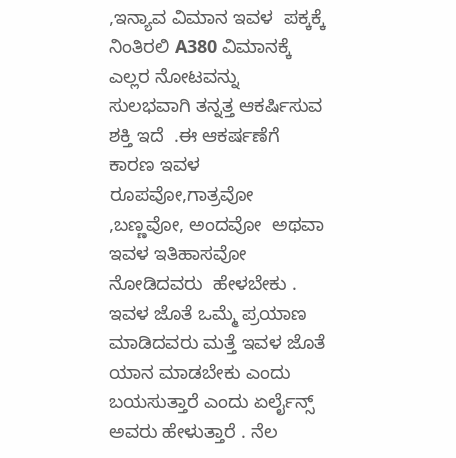,ಇನ್ಯಾವ ವಿಮಾನ ಇವಳ  ಪಕ್ಕಕ್ಕೆ ನಿಂತಿರಲಿ A380 ವಿಮಾನಕ್ಕೆ  ಎಲ್ಲರ ನೋಟವನ್ನು  ಸುಲಭವಾಗಿ ತನ್ನತ್ತ ಆಕರ್ಷಿಸುವ ಶಕ್ತಿ ಇದೆ  .ಈ ಆಕರ್ಷಣೆಗೆ ಕಾರಣ ಇವಳ  ರೂಪವೋ,ಗಾತ್ರವೋ ,ಬಣ್ಣವೋ, ಅಂದವೋ  ಅಥವಾ ಇವಳ ಇತಿಹಾಸವೋ ನೋಡಿದವರು  ಹೇಳಬೇಕು .  ಇವಳ ಜೊತೆ ಒಮ್ಮೆ ಪ್ರಯಾಣ ಮಾಡಿದವರು ಮತ್ತೆ ಇವಳ ಜೊತೆ ಯಾನ ಮಾಡಬೇಕು ಎಂದು ಬಯಸುತ್ತಾರೆ ಎಂದು ಏರ್ಲೈನ್ಸ್ ಅವರು ಹೇಳುತ್ತಾರೆ . ನೆಲ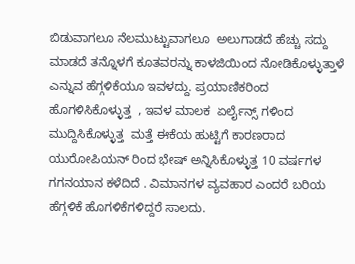ಬಿಡುವಾಗಲೂ ನೆಲಮುಟ್ಟುವಾಗಲೂ  ಅಲುಗಾಡದೆ ಹೆಚ್ಚು ಸದ್ದು  ಮಾಡದೆ ತನ್ನೊಳಗೆ ಕೂತವರನ್ನು ಕಾಳಜಿಯಿಂದ ನೋಡಿಕೊಳ್ಳುತ್ತಾಳೆ ಎನ್ನುವ ಹೆಗ್ಗಳಿಕೆಯೂ ಇವಳದ್ದು. ಪ್ರಯಾಣಿಕರಿಂದ ಹೊಗಳಿಸಿಕೊಳ್ಳುತ್ತ  , ಇವಳ ಮಾಲಕ  ಏರ್ಲೈನ್ಸ್ ಗಳಿಂದ ಮುದ್ದಿಸಿಕೊಳ್ಳುತ್ತ  ಮತ್ತೆ ಈಕೆಯ ಹುಟ್ಟಿಗೆ ಕಾರಣರಾದ   ಯುರೋಪಿಯನ್ ರಿಂದ ಭೇಷ್ ಅನ್ನಿಸಿಕೊಳ್ಳುತ್ತ 10 ವರ್ಷಗಳ ಗಗನಯಾನ ಕಳೆದಿದೆ . ವಿಮಾನಗಳ ವ್ಯವಹಾರ ಎಂದರೆ ಬರಿಯ  ಹೆಗ್ಗಳಿಕೆ ಹೊಗಳಿಕೆಗಳಿದ್ದರೆ ಸಾಲದು.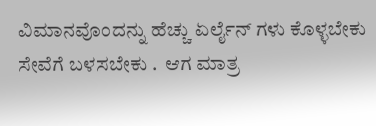ವಿಮಾನವೊಂದನ್ನು ಹೆಚ್ಚು ಏರ್ಲೈನ್ ಗಳು ಕೊಳ್ಳಬೇಕು ಸೇವೆಗೆ ಬಳಸಬೇಕು .  ಆಗ ಮಾತ್ರ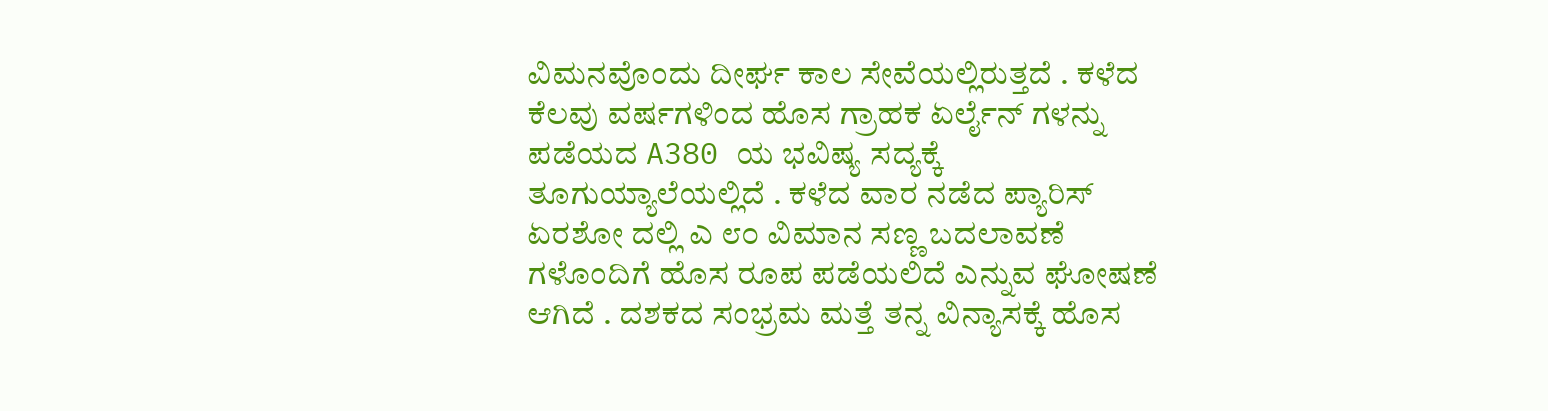ವಿಮನವೊಂದು ದೀರ್ಘ ಕಾಲ ಸೇವೆಯಲ್ಲಿರುತ್ತದೆ . ಕಳೆದ ಕೆಲವು ವರ್ಷಗಳಿಂದ ಹೊಸ ಗ್ರಾಹಕ ಏರ್ಲೈನ್ ಗಳನ್ನು ಪಡೆಯದ A380 ಯ ಭವಿಷ್ಯ ಸದ್ಯಕ್ಕೆ ತೂಗುಯ್ಯಾಲೆಯಲ್ಲಿದೆ . ಕಳೆದ ವಾರ ನಡೆದ ಪ್ಯಾರಿಸ್ ಏರಶೋ ದಲ್ಲಿ ಎ ೮೦ ವಿಮಾನ ಸಣ್ಣ ಬದಲಾವಣೆ ಗಳೊಂದಿಗೆ ಹೊಸ ರೂಪ ಪಡೆಯಲಿದೆ ಎನ್ನುವ ಘೋಷಣೆ ಆಗಿದೆ . ದಶಕದ ಸಂಭ್ರಮ ಮತ್ತೆ ತನ್ನ ವಿನ್ಯಾಸಕ್ಕೆ ಹೊಸ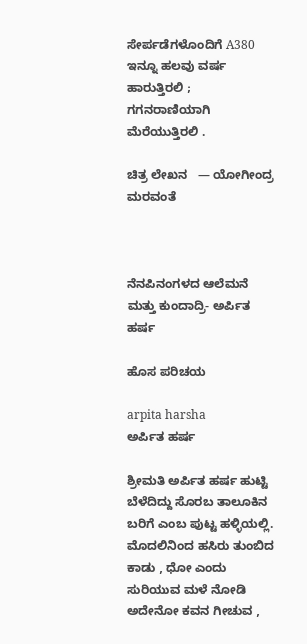ಸೇರ್ಪಡೆಗಳೊಂದಿಗೆ A380 ಇನ್ನೂ ಹಲವು ವರ್ಷ ಹಾರುತ್ತಿರಲಿ ; ಗಗನರಾಣಿಯಾಗಿ ಮೆರೆಯುತ್ತಿರಲಿ .

ಚಿತ್ರ ಲೇಖನ   — ಯೋಗೀಂದ್ರ ಮರವಂತೆ



ನೆನಪಿನಂಗಳದ ಆಲೆಮನೆ ಮತ್ತು ಕುಂದಾದ್ರಿ- ಅರ್ಪಿತ ಹರ್ಷ

ಹೊಸ ಪರಿಚಯ

arpita harsha
ಅರ್ಪಿತ ಹರ್ಷ

ಶ್ರೀಮತಿ ಅರ್ಪಿತ ಹರ್ಷ ಹುಟ್ಟಿ ಬೆಳೆದಿದ್ದು ಸೊರಬ ತಾಲೂಕಿನ ಬರಿಗೆ ಎಂಬ ಪುಟ್ಟ ಹಳ್ಳಿಯಲ್ಲಿ. ಮೊದಲಿನಿಂದ ಹಸಿರು ತುಂಬಿದ ಕಾಡು , ಧೋ ಎಂದು ಸುರಿಯುವ ಮಳೆ ನೋಡಿ ಅದೇನೋ ಕವನ ಗೀಚುವ ,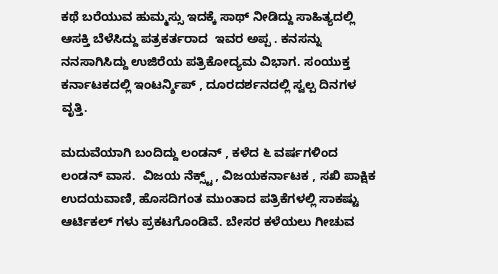ಕಥೆ ಬರೆಯುವ ಹುಮ್ಮಸ್ಸು ಇದಕ್ಕೆ ಸಾಥ್ ನೀಡಿದ್ದು ಸಾಹಿತ್ಯದಲ್ಲಿ ಆಸಕ್ತಿ ಬೆಳೆಸಿದ್ದು ಪತ್ರಕರ್ತರಾದ  ಇವರ ಅಪ್ಪ . ಕನಸನ್ನು ನನಸಾಗಿಸಿದ್ದು ಉಜಿರೆಯ ಪತ್ರಿಕೋದ್ಯಮ ವಿಭಾಗ. ಸಂಯುಕ್ತ ಕರ್ನಾಟಕದಲ್ಲಿ ಇಂಟರ್ನ್ಶಿಪ್ , ದೂರದರ್ಶನದಲ್ಲಿ ಸ್ವಲ್ಪ ದಿನಗಳ ವೃತ್ತಿ.

ಮದುವೆಯಾಗಿ ಬಂದಿದ್ದು ಲಂಡನ್ , ಕಳೆದ ೬ ವರ್ಷಗಳಿಂದ ಲಂಡನ್ ವಾಸ.  ವಿಜಯ ನೆಕ್ಸ್ಟ್ , ವಿಜಯಕರ್ನಾಟಕ , ಸಖಿ ಪಾಕ್ಷಿಕ ಉದಯವಾಣಿ, ಹೊಸದಿಗಂತ ಮುಂತಾದ ಪತ್ರಿಕೆಗಳಲ್ಲಿ ಸಾಕಷ್ಟು ಆರ್ಟಿಕಲ್ ಗಳು ಪ್ರಕಟಗೊಂಡಿವೆ. ಬೇಸರ ಕಳೆಯಲು ಗೀಚುವ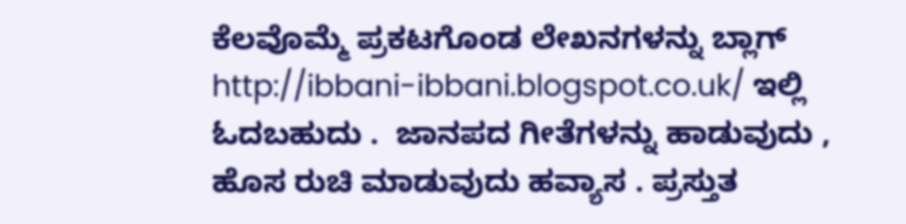ಕೆಲವೊಮ್ಮೆ ಪ್ರಕಟಗೊಂಡ ಲೇಖನಗಳನ್ನು ಬ್ಲಾಗ್ http://ibbani-ibbani.blogspot.co.uk/ ಇಲ್ಲಿ ಓದಬಹುದು .  ಜಾನಪದ ಗೀತೆಗಳನ್ನು ಹಾಡುವುದು , ಹೊಸ ರುಚಿ ಮಾಡುವುದು ಹವ್ಯಾಸ . ಪ್ರಸ್ತುತ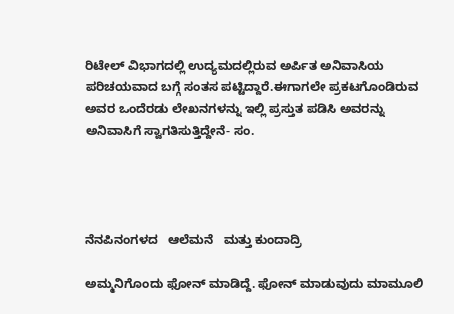ರಿಟೇಲ್ ವಿಭಾಗದಲ್ಲಿ ಉದ್ಯಮದಲ್ಲಿರುವ ಅರ್ಪಿತ ಅನಿವಾಸಿಯ ಪರಿಚಯವಾದ ಬಗ್ಗೆ ಸಂತಸ ಪಟ್ಟಿದ್ದಾರೆ.ಈಗಾಗಲೇ ಪ್ರಕಟಗೊಂಡಿರುವ ಅವರ ಒಂದೆರಡು ಲೇಖನಗಳನ್ನು ಇಲ್ಲಿ ಪ್ರಸ್ತುತ ಪಡಿಸಿ ಅವರನ್ನು ಅನಿವಾಸಿಗೆ ಸ್ವಾಗತಿಸುತ್ತಿದ್ದೇನೆ- ಸಂ.




ನೆನಪಿನಂಗಳದ   ಆಲೆಮನೆ   ಮತ್ತು ಕುಂದಾದ್ರಿ

ಅಮ್ಮನಿಗೊಂದು ಫೋನ್ ಮಾಡಿದ್ದೆ. ಫೋನ್ ಮಾಡುವುದು ಮಾಮೂಲಿ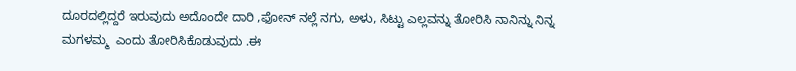ದೂರದಲ್ಲಿದ್ದರೆ ಇರುವುದು ಅದೊಂದೇ ದಾರಿ ,ಫೋನ್ ನಲ್ಲೆ ನಗು, ಅಳು, ಸಿಟ್ಟು ಎಲ್ಲವನ್ನು ತೋರಿಸಿ ನಾನಿನ್ನು ನಿನ್ನ ಮಗಳಮ್ಮ  ಎಂದು ತೋರಿಸಿಕೊಡುವುದು .ಈ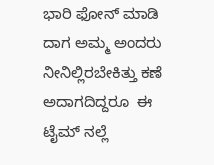ಭಾರಿ ಫೋನ್ ಮಾಡಿ ದಾಗ ಅಮ್ಮ ಅಂದರು ನೀನಿಲ್ಲಿರಬೇಕಿತ್ತು ಕಣೆ ಅದಾಗದಿದ್ದರೂ  ಈ ಟೈಮ್ ನಲ್ಲೆ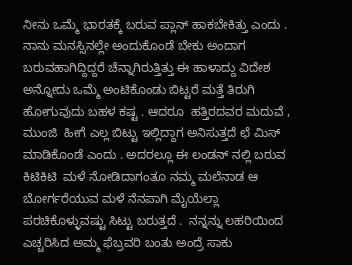ನೀನು ಒಮ್ಮೆ ಭಾರತಕ್ಕೆ ಬರುವ ಪ್ಲಾನ್ ಹಾಕಬೇಕಿತ್ತು ಎಂದು . ನಾನು ಮನಸ್ಸಿನಲ್ಲೇ ಅಂದುಕೊಂಡೆ ಬೇಕು ಅಂದಾಗ ಬರುವಹಾಗಿದ್ದಿದ್ದರೆ ಚೆನ್ನಾಗಿರುತ್ತಿತ್ತು ಈ ಹಾಳಾದ್ದು ವಿದೇಶ ಅನ್ನೋದು ಒಮ್ಮೆ ಅಂಟಿಕೊಂಡು ಬಿಟ್ಟರೆ ಮತ್ತೆ ತಿರುಗಿ ಹೋಗುವುದು ಬಹಳ ಕಷ್ಟ . ಆದರೂ  ಹತ್ತಿರದವರ ಮದುವೆ , ಮುಂಜಿ  ಹೀಗೆ ಎಲ್ಲ ಬಿಟ್ಟು ಇಲ್ಲಿದ್ದಾಗ ಅನಿಸುತ್ತದೆ ಛೆ ಮಿಸ್ ಮಾಡಿಕೊಂಡೆ ಎಂದು . ಅದರಲ್ಲೂ ಈ ಲಂಡನ್ ನಲ್ಲಿ ಬರುವ ಕಿಟಿಕಿಟಿ  ಮಳೆ ನೋಡಿದಾಗಂತೂ ನಮ್ಮ ಮಲೆನಾಡ ಆ ಬೋರ್ಗರೆಯುವ ಮಳೆ ನೆನಪಾಗಿ ಮೈಯೆಲ್ಲಾ ಪರಚಿಕೊಳ್ಳುವಷ್ಟು ಸಿಟ್ಟು ಬರುತ್ತದೆ .  ನನ್ನನ್ನು ಲಹರಿಯಿಂದ ಎಚ್ಚರಿಸಿದ ಅಮ್ಮ ಫೆಬ್ರವರಿ ಬಂತು ಅಂದ್ರೆ ಸಾಕು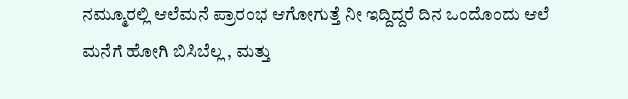ನಮ್ಮೂರಲ್ಲಿ ಆಲೆಮನೆ ಪ್ರಾರಂಭ ಆಗೋಗುತ್ತೆ ನೀ ಇದ್ದಿದ್ದರೆ ದಿನ ಒಂದೊಂದು ಆಲೆ ಮನೆಗೆ ಹೋಗಿ ಬಿಸಿಬೆಲ್ಲ , ಮತ್ತು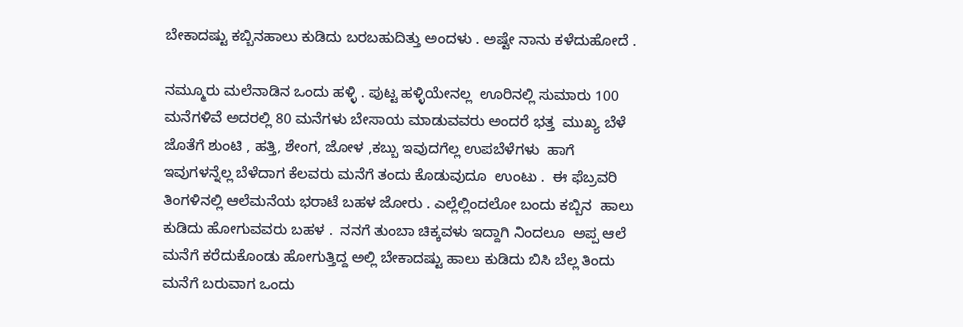ಬೇಕಾದಷ್ಟು ಕಬ್ಬಿನಹಾಲು ಕುಡಿದು ಬರಬಹುದಿತ್ತು ಅಂದಳು . ಅಷ್ಟೇ ನಾನು ಕಳೆದುಹೋದೆ .

ನಮ್ಮೂರು ಮಲೆನಾಡಿನ ಒಂದು ಹಳ್ಳಿ . ಪುಟ್ಟ ಹಳ್ಳಿಯೇನಲ್ಲ  ಊರಿನಲ್ಲಿ ಸುಮಾರು 100 ಮನೆಗಳಿವೆ ಅದರಲ್ಲಿ 80 ಮನೆಗಳು ಬೇಸಾಯ ಮಾಡುವವರು ಅಂದರೆ ಭತ್ತ  ಮುಖ್ಯ ಬೆಳೆ  ಜೊತೆಗೆ ಶುಂಟಿ , ಹತ್ತಿ, ಶೇಂಗ, ಜೋಳ ,ಕಬ್ಬು ಇವುದಗೆಲ್ಲ ಉಪಬೆಳೆಗಳು  ಹಾಗೆ ಇವುಗಳನ್ನೆಲ್ಲ ಬೆಳೆದಾಗ ಕೆಲವರು ಮನೆಗೆ ತಂದು ಕೊಡುವುದೂ  ಉಂಟು .  ಈ ಫೆಬ್ರವರಿ ತಿಂಗಳಿನಲ್ಲಿ ಆಲೆಮನೆಯ ಭರಾಟೆ ಬಹಳ ಜೋರು . ಎಲ್ಲೆಲ್ಲಿಂದಲೋ ಬಂದು ಕಬ್ಬಿನ  ಹಾಲು ಕುಡಿದು ಹೋಗುವವರು ಬಹಳ .  ನನಗೆ ತುಂಬಾ ಚಿಕ್ಕವಳು ಇದ್ದಾಗಿ ನಿಂದಲೂ  ಅಪ್ಪ ಆಲೆ ಮನೆಗೆ ಕರೆದುಕೊಂಡು ಹೋಗುತ್ತಿದ್ದ ಅಲ್ಲಿ ಬೇಕಾದಷ್ಟು ಹಾಲು ಕುಡಿದು ಬಿಸಿ ಬೆಲ್ಲ ತಿಂದು ಮನೆಗೆ ಬರುವಾಗ ಒಂದು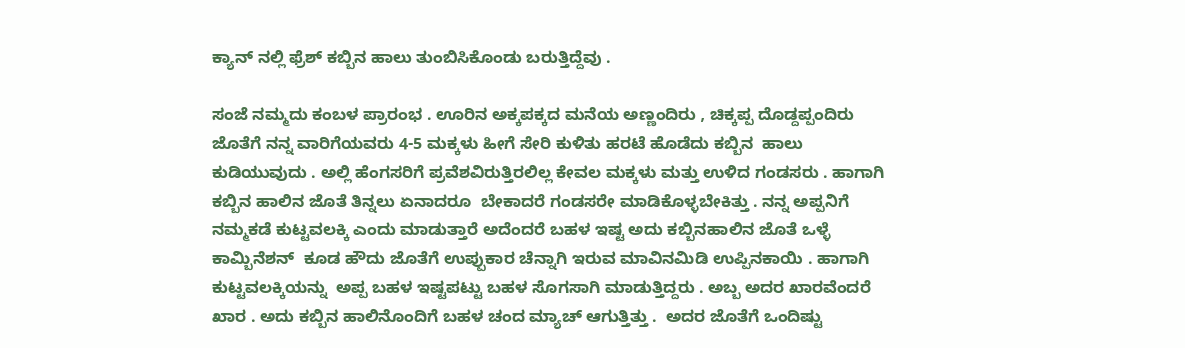ಕ್ಯಾನ್ ನಲ್ಲಿ ಫ್ರೆಶ್ ಕಬ್ಬಿನ ಹಾಲು ತುಂಬಿಸಿಕೊಂಡು ಬರುತ್ತಿದ್ದೆವು .

ಸಂಜೆ ನಮ್ಮದು ಕಂಬಳ ಪ್ರಾರಂಭ . ಊರಿನ ಅಕ್ಕಪಕ್ಕದ ಮನೆಯ ಅಣ್ಣಂದಿರು , ಚಿಕ್ಕಪ್ಪ ದೊಡ್ದಪ್ಪಂದಿರು ಜೊತೆಗೆ ನನ್ನ ವಾರಿಗೆಯವರು 4-5 ಮಕ್ಕಳು ಹೀಗೆ ಸೇರಿ ಕುಳಿತು ಹರಟೆ ಹೊಡೆದು ಕಬ್ಬಿನ  ಹಾಲು ಕುಡಿಯುವುದು . ಅಲ್ಲಿ ಹೆಂಗಸರಿಗೆ ಪ್ರವೆಶವಿರುತ್ತಿರಲಿಲ್ಲ ಕೇವಲ ಮಕ್ಕಳು ಮತ್ತು ಉಳಿದ ಗಂಡಸರು . ಹಾಗಾಗಿ ಕಬ್ಬಿನ ಹಾಲಿನ ಜೊತೆ ತಿನ್ನಲು ಏನಾದರೂ  ಬೇಕಾದರೆ ಗಂಡಸರೇ ಮಾಡಿಕೊಳ್ಳಬೇಕಿತ್ತು . ನನ್ನ ಅಪ್ಪನಿಗೆ ನಮ್ಮಕಡೆ ಕುಟ್ಟವಲಕ್ಕಿ ಎಂದು ಮಾಡುತ್ತಾರೆ ಅದೆಂದರೆ ಬಹಳ ಇಷ್ಟ ಅದು ಕಬ್ಬಿನಹಾಲಿನ ಜೊತೆ ಒಳ್ಳೆ ಕಾಮ್ಬಿನೆಶನ್  ಕೂಡ ಹೌದು ಜೊತೆಗೆ ಉಪ್ಪುಕಾರ ಚೆನ್ನಾಗಿ ಇರುವ ಮಾವಿನಮಿಡಿ ಉಪ್ಪಿನಕಾಯಿ . ಹಾಗಾಗಿ ಕುಟ್ಟವಲಕ್ಕಿಯನ್ನು  ಅಪ್ಪ ಬಹಳ ಇಷ್ಟಪಟ್ಟು ಬಹಳ ಸೊಗಸಾಗಿ ಮಾಡುತ್ತಿದ್ದರು . ಅಬ್ಬ ಅದರ ಖಾರವೆಂದರೆ ಖಾರ . ಅದು ಕಬ್ಬಿನ ಹಾಲಿನೊಂದಿಗೆ ಬಹಳ ಚಂದ ಮ್ಯಾಚ್ ಆಗುತ್ತಿತ್ತು .  ಅದರ ಜೊತೆಗೆ ಒಂದಿಷ್ಟು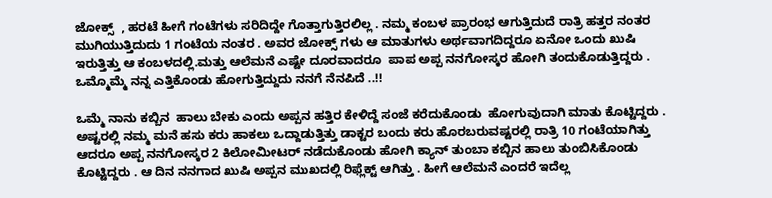ಜೋಕ್ಸ್  , ಹರಟೆ ಹೀಗೆ ಗಂಟೆಗಳು ಸರಿದಿದ್ದೇ ಗೊತ್ತಾಗುತ್ತಿರಲಿಲ್ಲ . ನಮ್ಮ ಕಂಬಳ ಪ್ರಾರಂಭ ಆಗುತ್ತಿದುದೆ ರಾತ್ರಿ ಹತ್ತರ ನಂತರ  ಮುಗಿಯುತ್ತಿದುದು 1 ಗಂಟೆಯ ನಂತರ . ಅವರ ಜೋಕ್ಸ್ ಗಳು ಆ ಮಾತುಗಳು ಅರ್ಥವಾಗದಿದ್ದರೂ ಏನೋ ಒಂದು ಖುಷಿ ಇರುತ್ತಿತ್ತು ಆ ಕಂಬಳದಲ್ಲಿ.ಮತ್ತು ಆಲೆಮನೆ ಎಷ್ಟೇ ದೂರವಾದರೂ  ಪಾಪ ಅಪ್ಪ ನನಗೋಸ್ಕರ ಹೋಗಿ ತಂದುಕೊಡುತ್ತಿದ್ದರು . ಒಮ್ಮೊಮ್ಮೆ ನನ್ನ ಎತ್ತಿಕೊಂಡು ಹೋಗುತ್ತಿದ್ದುದು ನನಗೆ ನೆನಪಿದೆ ..!!

ಒಮ್ಮೆ ನಾನು ಕಬ್ಬಿನ  ಹಾಲು ಬೇಕು ಎಂದು ಅಪ್ಪನ ಹತ್ತಿರ ಕೇಳಿದ್ದೆ ಸಂಜೆ ಕರೆದುಕೊಂಡು  ಹೋಗುವುದಾಗಿ ಮಾತು ಕೊಟ್ಟಿದ್ದರು . ಅಷ್ಟರಲ್ಲಿ ನಮ್ಮ ಮನೆ ಹಸು ಕರು ಹಾಕಲು ಒದ್ದಾಡುತ್ತಿತ್ತು ಡಾಕ್ಟರ ಬಂದು ಕರು ಹೊರಬರುವಷ್ಟರಲ್ಲಿ ರಾತ್ರಿ 10 ಗಂಟೆಯಾಗಿತ್ತು ಆದರೂ ಅಪ್ಪ ನನಗೋಸ್ಕರ 2 ಕಿಲೋಮೀಟರ್ ನಡೆದುಕೊಂಡು ಹೋಗಿ ಕ್ಯಾನ್ ತುಂಬಾ ಕಬ್ಬಿನ ಹಾಲು ತುಂಬಿಸಿಕೊಂಡು ಕೊಟ್ಟಿದ್ದರು . ಆ ದಿನ ನನಗಾದ ಖುಷಿ ಅಪ್ಪನ ಮುಖದಲ್ಲಿ ರಿಫ್ಲೆಕ್ಟ್ ಆಗಿತ್ತು . ಹೀಗೆ ಆಲೆಮನೆ ಎಂದರೆ ಇದೆಲ್ಲ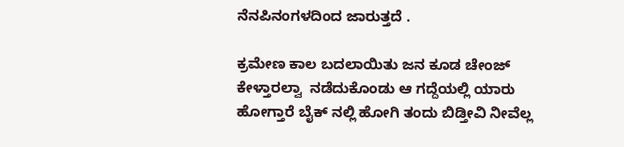ನೆನಪಿನಂಗಳದಿಂದ ಜಾರುತ್ತದೆ .

ಕ್ರಮೇಣ ಕಾಲ ಬದಲಾಯಿತು ಜನ ಕೂಡ ಚೇಂಜ್ ಕೇಳ್ತಾರಲ್ವಾ  ನಡೆದುಕೊಂಡು ಆ ಗದ್ದೆಯಲ್ಲಿ ಯಾರು ಹೋಗ್ತಾರೆ ಬೈಕ್ ನಲ್ಲಿ ಹೋಗಿ ತಂದು ಬಿಡ್ತೀವಿ ನೀವೆಲ್ಲ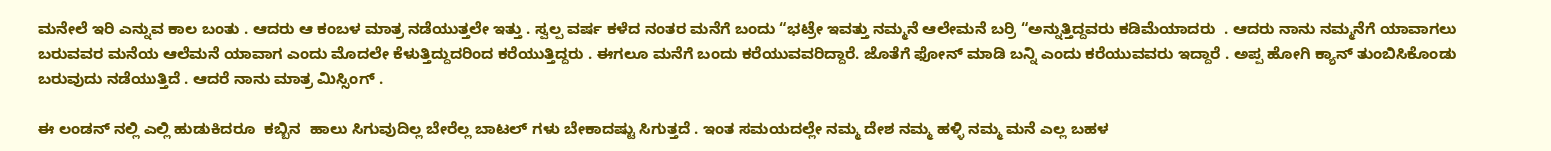ಮನೇಲೆ ಇರಿ ಎನ್ನುವ ಕಾಲ ಬಂತು . ಆದರು ಆ ಕಂಬಳ ಮಾತ್ರ ನಡೆಯುತ್ತಲೇ ಇತ್ತು . ಸ್ವಲ್ಪ ವರ್ಷ ಕಳೆದ ನಂತರ ಮನೆಗೆ ಬಂದು “ಭಟ್ರೇ ಇವತ್ತು ನಮ್ಮನೆ ಆಲೇಮನೆ ಬರ್ರಿ “ಅನ್ನುತ್ತಿದ್ದವರು ಕಡಿಮೆಯಾದರು  . ಆದರು ನಾನು ನಮ್ಮನೆಗೆ ಯಾವಾಗಲು ಬರುವವರ ಮನೆಯ ಆಲೆಮನೆ ಯಾವಾಗ ಎಂದು ಮೊದಲೇ ಕೆಳುತ್ತಿದ್ದುದರಿಂದ ಕರೆಯುತ್ತಿದ್ದರು . ಈಗಲೂ ಮನೆಗೆ ಬಂದು ಕರೆಯುವವರಿದ್ದಾರೆ. ಜೊತೆಗೆ ಫೋನ್ ಮಾಡಿ ಬನ್ನಿ ಎಂದು ಕರೆಯುವವರು ಇದ್ದಾರೆ . ಅಪ್ಪ ಹೋಗಿ ಕ್ಯಾನ್ ತುಂಬಿಸಿಕೊಂಡು ಬರುವುದು ನಡೆಯುತ್ತಿದೆ . ಆದರೆ ನಾನು ಮಾತ್ರ ಮಿಸ್ಸಿಂಗ್ .

ಈ ಲಂಡನ್ ನಲ್ಲಿ ಎಲ್ಲಿ ಹುಡುಕಿದರೂ  ಕಬ್ಬಿನ  ಹಾಲು ಸಿಗುವುದಿಲ್ಲ ಬೇರೆಲ್ಲ ಬಾಟಲ್ ಗಳು ಬೇಕಾದಷ್ಟು ಸಿಗುತ್ತದೆ . ಇಂತ ಸಮಯದಲ್ಲೇ ನಮ್ಮ ದೇಶ ನಮ್ಮ ಹಳ್ಳಿ ನಮ್ಮ ಮನೆ ಎಲ್ಲ ಬಹಳ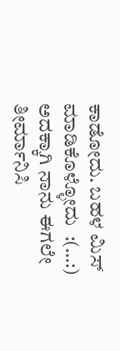ಕಾಡೋದು. ಬಹಳ ಮಿಸ್ ಮಾಡಿಕೊಳ್ಳೋದು  :(…:) ಅದಕ್ಕಾಗಿ ನಾನು ಈಗಲೇ ತೀರ್ಮಾನಿಸಿ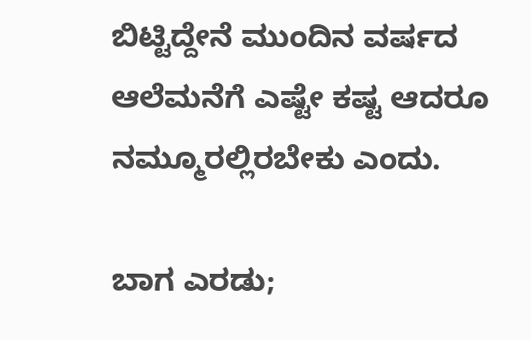ಬಿಟ್ಟಿದ್ದೇನೆ ಮುಂದಿನ ವರ್ಷದ ಆಲೆಮನೆಗೆ ಎಷ್ಟೇ ಕಷ್ಟ ಆದರೂ ನಮ್ಮೂರಲ್ಲಿರಬೇಕು ಎಂದು.

ಬಾಗ ಎರಡು;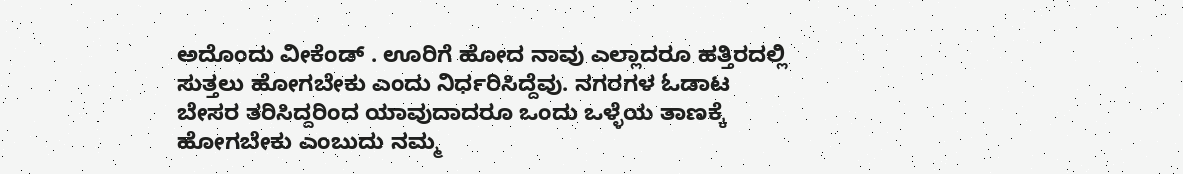ಅದೊಂದು ವೀಕೆಂಡ್ . ಊರಿಗೆ ಹೋದ ನಾವು ಎಲ್ಲಾದರೂ ಹತ್ತಿರದಲ್ಲಿ ಸುತ್ತಲು ಹೋಗಬೇಕು ಎಂದು ನಿರ್ಧರಿಸಿದ್ದೆವು. ನಗರಗಳ ಓಡಾಟ ಬೇಸರ ತರಿಸಿದ್ದರಿಂದ ಯಾವುದಾದರೂ ಒಂದು ಒಳ್ಳೆಯ ತಾಣಕ್ಕೆ ಹೋಗಬೇಕು ಎಂಬುದು ನಮ್ಮ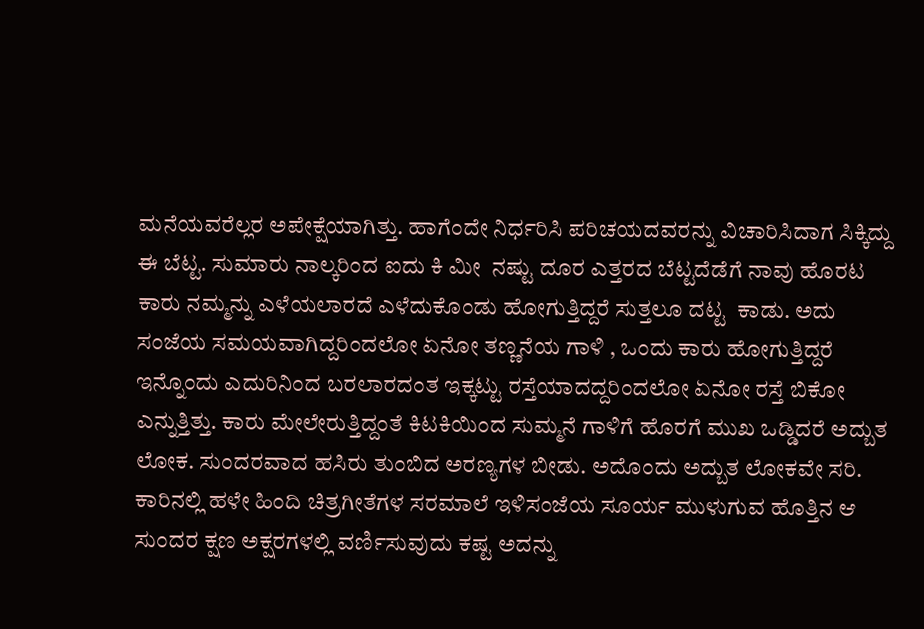ಮನೆಯವರೆಲ್ಲರ ಅಪೇಕ್ಷೆಯಾಗಿತ್ತು. ಹಾಗೆಂದೇ ನಿರ್ಧರಿಸಿ ಪರಿಚಯದವರನ್ನು ವಿಚಾರಿಸಿದಾಗ ಸಿಕ್ಕಿದ್ದು ಈ ಬೆಟ್ಟ. ಸುಮಾರು ನಾಲ್ಕರಿಂದ ಐದು ಕಿ ಮೀ  ನಷ್ಟು ದೂರ ಎತ್ತರದ ಬೆಟ್ಟದೆಡೆಗೆ ನಾವು ಹೊರಟ ಕಾರು ನಮ್ಮನ್ನು ಎಳೆಯಲಾರದೆ ಎಳೆದುಕೊಂಡು ಹೋಗುತ್ತಿದ್ದರೆ ಸುತ್ತಲೂ ದಟ್ಟ  ಕಾಡು. ಅದು ಸಂಜೆಯ ಸಮಯವಾಗಿದ್ದರಿಂದಲೋ ಏನೋ ತಣ್ಣನೆಯ ಗಾಳಿ , ಒಂದು ಕಾರು ಹೋಗುತ್ತಿದ್ದರೆ ಇನ್ನೊಂದು ಎದುರಿನಿಂದ ಬರಲಾರದಂತ ಇಕ್ಕಟ್ಟು ರಸ್ತೆಯಾದದ್ದರಿಂದಲೋ ಏನೋ ರಸ್ತೆ ಬಿಕೋ ಎನ್ನುತ್ತಿತ್ತು. ಕಾರು ಮೇಲೇರುತ್ತಿದ್ದಂತೆ ಕಿಟಕಿಯಿಂದ ಸುಮ್ಮನೆ ಗಾಳಿಗೆ ಹೊರಗೆ ಮುಖ ಒಡ್ಡಿದರೆ ಅದ್ಬುತ ಲೋಕ. ಸುಂದರವಾದ ಹಸಿರು ತುಂಬಿದ ಅರಣ್ಯಗಳ ಬೀಡು. ಅದೊಂದು ಅದ್ಬುತ ಲೋಕವೇ ಸರಿ. ಕಾರಿನಲ್ಲಿ ಹಳೇ ಹಿಂದಿ ಚಿತ್ರಗೀತೆಗಳ ಸರಮಾಲೆ ಇಳಿಸಂಜೆಯ ಸೂರ್ಯ ಮುಳುಗುವ ಹೊತ್ತಿನ ಆ ಸುಂದರ ಕ್ಷಣ ಅಕ್ಷರಗಳಲ್ಲಿ ವರ್ಣಿಸುವುದು ಕಷ್ಟ ಅದನ್ನು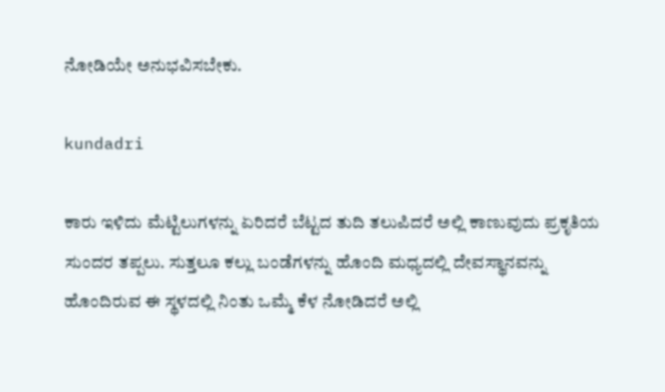ನೋಡಿಯೇ ಅನುಭವಿಸಬೇಕು.

kundadri

ಕಾರು ಇಳಿದು ಮೆಟ್ಟಿಲುಗಳನ್ನು ಏರಿದರೆ ಬೆಟ್ಟದ ತುದಿ ತಲುಪಿದರೆ ಅಲ್ಲಿ ಕಾಣುವುದು ಪ್ರಕೃತಿಯ ಸುಂದರ ತಪ್ಪಲು. ಸುತ್ತಲೂ ಕಲ್ಲು ಬಂಡೆಗಳನ್ನು ಹೊಂದಿ ಮಧ್ಯದಲ್ಲಿ ದೇವಸ್ಥಾನವನ್ನು ಹೊಂದಿರುವ ಈ ಸ್ಥಳದಲ್ಲಿ ನಿಂತು ಒಮ್ಮೆ ಕೆಳ ನೋಡಿದರೆ ಅಲ್ಲಿ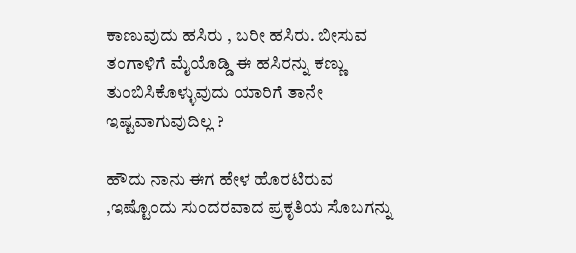ಕಾಣುವುದು ಹಸಿರು , ಬರೀ ಹಸಿರು. ಬೀಸುವ ತಂಗಾಳಿಗೆ ಮೈಯೊಡ್ಡಿ ಈ ಹಸಿರನ್ನು ಕಣ್ಣು ತುಂಬಿಸಿಕೊಳ್ಳುವುದು ಯಾರಿಗೆ ತಾನೇ ಇಷ್ಟವಾಗುವುದಿಲ್ಲ ?

ಹೌದು ನಾನು ಈಗ ಹೇಳ ಹೊರಟಿರುವ  ,ಇಷ್ಟೊಂದು ಸುಂದರವಾದ ಪ್ರಕೃತಿಯ ಸೊಬಗನ್ನು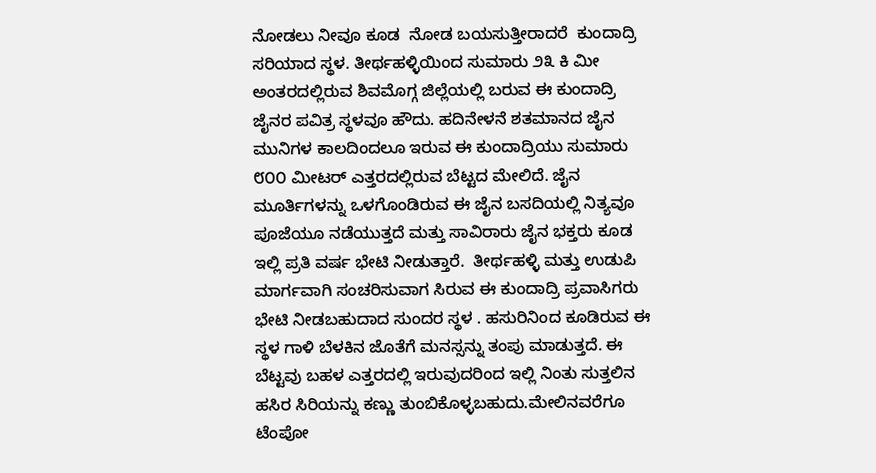ನೋಡಲು ನೀವೂ ಕೂಡ  ನೋಡ ಬಯಸುತ್ತೀರಾದರೆ  ಕುಂದಾದ್ರಿ ಸರಿಯಾದ ಸ್ಥಳ. ತೀರ್ಥಹಳ್ಳಿಯಿಂದ ಸುಮಾರು ೨೩ ಕಿ ಮೀ ಅಂತರದಲ್ಲಿರುವ ಶಿವಮೊಗ್ಗ ಜಿಲ್ಲೆಯಲ್ಲಿ ಬರುವ ಈ ಕುಂದಾದ್ರಿ ಜೈನರ ಪವಿತ್ರ ಸ್ಥಳವೂ ಹೌದು. ಹದಿನೇಳನೆ ಶತಮಾನದ ಜೈನ ಮುನಿಗಳ ಕಾಲದಿಂದಲೂ ಇರುವ ಈ ಕುಂದಾದ್ರಿಯು ಸುಮಾರು ೮೦೦ ಮೀಟರ್ ಎತ್ತರದಲ್ಲಿರುವ ಬೆಟ್ಟದ ಮೇಲಿದೆ. ಜೈನ ಮೂರ್ತಿಗಳನ್ನು ಒಳಗೊಂಡಿರುವ ಈ ಜೈನ ಬಸದಿಯಲ್ಲಿ ನಿತ್ಯವೂ ಪೂಜೆಯೂ ನಡೆಯುತ್ತದೆ ಮತ್ತು ಸಾವಿರಾರು ಜೈನ ಭಕ್ತರು ಕೂಡ ಇಲ್ಲಿ ಪ್ರತಿ ವರ್ಷ ಭೇಟಿ ನೀಡುತ್ತಾರೆ.  ತೀರ್ಥಹಳ್ಳಿ ಮತ್ತು ಉಡುಪಿ ಮಾರ್ಗವಾಗಿ ಸಂಚರಿಸುವಾಗ ಸಿರುವ ಈ ಕುಂದಾದ್ರಿ ಪ್ರವಾಸಿಗರು ಭೇಟಿ ನೀಡಬಹುದಾದ ಸುಂದರ ಸ್ಥಳ . ಹಸುರಿನಿಂದ ಕೂಡಿರುವ ಈ ಸ್ಥಳ ಗಾಳಿ ಬೆಳಕಿನ ಜೊತೆಗೆ ಮನಸ್ಸನ್ನು ತಂಪು ಮಾಡುತ್ತದೆ. ಈ ಬೆಟ್ಟವು ಬಹಳ ಎತ್ತರದಲ್ಲಿ ಇರುವುದರಿಂದ ಇಲ್ಲಿ ನಿಂತು ಸುತ್ತಲಿನ ಹಸಿರ ಸಿರಿಯನ್ನು ಕಣ್ಣು ತುಂಬಿಕೊಳ್ಳಬಹುದು.ಮೇಲಿನವರೆಗೂ ಟೆಂಪೋ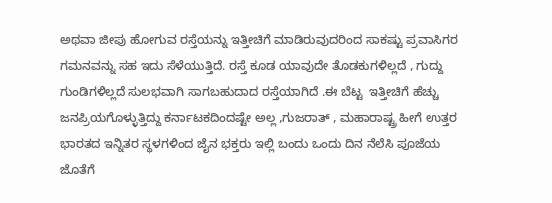ಅಥವಾ ಜೀಪು ಹೋಗುವ ರಸ್ತೆಯನ್ನು ಇತ್ತೀಚಿಗೆ ಮಾಡಿರುವುದರಿಂದ ಸಾಕಷ್ಟು ಪ್ರವಾಸಿಗರ ಗಮನವನ್ನು ಸಹ ಇದು ಸೆಳೆಯುತ್ತಿದೆ. ರಸ್ತೆ ಕೂಡ ಯಾವುದೇ ತೊಡಕುಗಳಿಲ್ಲದೆ , ಗುದ್ದು ಗುಂಡಿಗಳಿಲ್ಲದೆ ಸುಲಭವಾಗಿ ಸಾಗಬಹುದಾದ ರಸ್ತೆಯಾಗಿದೆ .ಈ ಬೆಟ್ಟ  ಇತ್ತೀಚಿಗೆ ಹೆಚ್ಚು ಜನಪ್ರಿಯಗೊಳ್ಳುತ್ತಿದ್ದು ಕರ್ನಾಟಕದಿಂದಷ್ಟೇ ಅಲ್ಲ ,ಗುಜರಾತ್ , ಮಹಾರಾಷ್ಟ್ರ ಹೀಗೆ ಉತ್ತರ ಭಾರತದ ಇನ್ನಿತರ ಸ್ಥಳಗಳಿಂದ ಜೈನ ಭಕ್ತರು ಇಲ್ಲಿ ಬಂದು ಒಂದು ದಿನ ನೆಲೆಸಿ ಪೂಜೆಯ ಜೊತೆಗೆ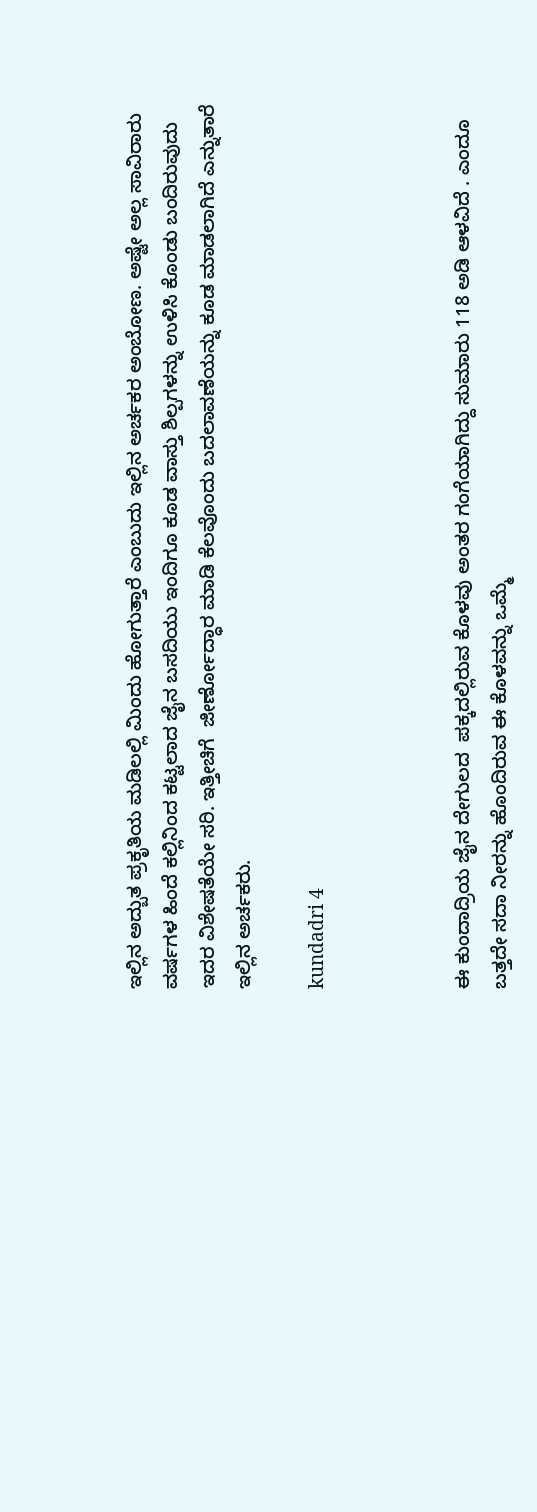ಇಲ್ಲಿನ ಅದ್ಬುತ ಪ್ರಕೃತಿಯ ಮಡಿಲಲ್ಲಿ ಮಿಂದು ಹೋಗುತ್ತಾರೆ ಎಂಬುದು ಇಲ್ಲಿನ ಅರ್ಚಕರ ಅಂಬೋಣ. ಅಷ್ಟೇ ಅಲ್ಲ ಸಾವಿರಾರು ವರ್ಷಗಳ ಹಿಂದೆ ಕಲ್ಲಿನಿಂದ ಕಟ್ಟಲಾದ ಜೈನ ಬಸದಿಯು ಇಂದಿಗೂ ಕೂಡ ವಾಸ್ತು ಶಿಲ್ಪಗಳನ್ನು ಉಳಿಸಿ ಕೊಂಡು ಬಂದಿರುವುದು ಇದರ ವಿಶೇಷತೆಯೇ ಸರಿ. ಇತ್ತೀಚಿಗೆ  ಜೀರ್ಣೋದ್ಧಾರ ಮಾಡಿ ಕೆಲವೊಂದು ಬದಲಾವಣೆಯನ್ನು ಕೂಡ ಮಾಡಲಾಗಿದೆ ಎನ್ನುತಾರೆ ಇಲ್ಲಿನ ಅರ್ಚಕರು.

kundadri 4



ಈ ಕುಂದಾದ್ರಿಯ ಜೈನ ದೇಗುಲದ  ಪಕ್ಕದಲ್ಲಿರುವ ಕೊಳವು ಅಂತರ ಗಂಗೆಯಾಗಿದ್ದು ಸುಮಾರು 118 ಅಡಿ ಆಳವಿದೆ . ಎಂದೂ ಬತ್ತದೇ ಸದಾ ನೀರನ್ನು ಹೊಂದಿರುವ ಈ ಕೊಳವನ್ನು ಒಮ್ಮೆ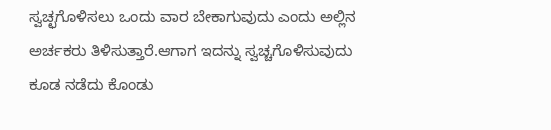ಸ್ವಚ್ಛಗೊಳಿಸಲು ಒಂದು ವಾರ ಬೇಕಾಗುವುದು ಎಂದು ಅಲ್ಲಿನ ಅರ್ಚಕರು ತಿಳಿಸುತ್ತಾರೆ.ಆಗಾಗ ಇದನ್ನು ಸ್ವಚ್ಚಗೊಳಿಸುವುದು ಕೂಡ ನಡೆದು ಕೊಂಡು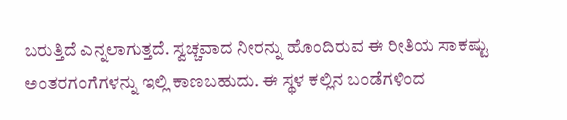ಬರುತ್ತಿದೆ ಎನ್ನಲಾಗುತ್ತದೆ. ಸ್ವಚ್ಚವಾದ ನೀರನ್ನು ಹೊಂದಿರುವ ಈ ರೀತಿಯ ಸಾಕಷ್ಟು ಅಂತರಗಂಗೆಗಳನ್ನು ಇಲ್ಲಿ ಕಾಣಬಹುದು. ಈ ಸ್ಥಳ ಕಲ್ಲಿನ ಬಂಡೆಗಳಿಂದ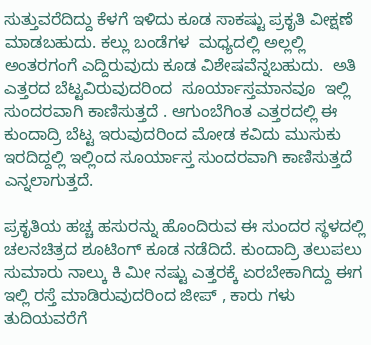ಸುತ್ತುವರೆದಿದ್ದು ಕೆಳಗೆ ಇಳಿದು ಕೂಡ ಸಾಕಷ್ಟು ಪ್ರಕೃತಿ ವೀಕ್ಷಣೆ ಮಾಡಬಹುದು. ಕಲ್ಲು ಬಂಡೆಗಳ  ಮಧ್ಯದಲ್ಲಿ ಅಲ್ಲಲ್ಲಿ ಅಂತರಗಂಗೆ ಎದ್ದಿರುವುದು ಕೂಡ ವಿಶೇಷವೆನ್ನಬಹುದು.  ಅತಿ ಎತ್ತರದ ಬೆಟ್ಟವಿರುವುದರಿಂದ  ಸೂರ್ಯಾಸ್ತಮಾನವೂ  ಇಲ್ಲಿ ಸುಂದರವಾಗಿ ಕಾಣಿಸುತ್ತದೆ . ಆಗುಂಬೆಗಿಂತ ಎತ್ತರದಲ್ಲಿ ಈ ಕುಂದಾದ್ರಿ ಬೆಟ್ಟ ಇರುವುದರಿಂದ ಮೋಡ ಕವಿದು ಮುಸುಕು ಇರದಿದ್ದಲ್ಲಿ ಇಲ್ಲಿಂದ ಸೂರ್ಯಾಸ್ತ ಸುಂದರವಾಗಿ ಕಾಣಿಸುತ್ತದೆ ಎನ್ನಲಾಗುತ್ತದೆ.

ಪ್ರಕೃತಿಯ ಹಚ್ಚ ಹಸುರನ್ನು ಹೊಂದಿರುವ ಈ ಸುಂದರ ಸ್ಥಳದಲ್ಲಿ ಚಲನಚಿತ್ರದ ಶೂಟಿಂಗ್ ಕೂಡ ನಡೆದಿದೆ. ಕುಂದಾದ್ರಿ ತಲುಪಲು ಸುಮಾರು ನಾಲ್ಕು ಕಿ ಮೀ ನಷ್ಟು ಎತ್ತರಕ್ಕೆ ಏರಬೇಕಾಗಿದ್ದು ಈಗ ಇಲ್ಲಿ ರಸ್ತೆ ಮಾಡಿರುವುದರಿಂದ ಜೀಪ್ , ಕಾರು ಗಳು ತುದಿಯವರೆಗೆ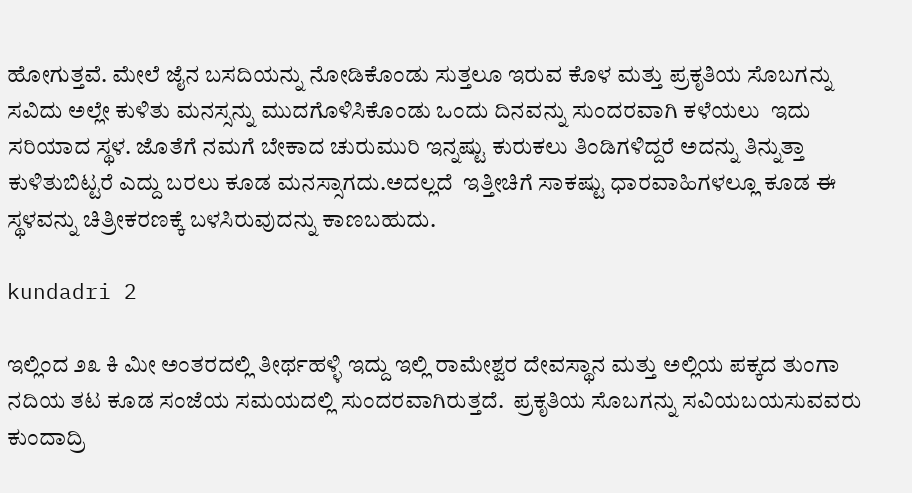ಹೋಗುತ್ತವೆ. ಮೇಲೆ ಜೈನ ಬಸದಿಯನ್ನು ನೋಡಿಕೊಂಡು ಸುತ್ತಲೂ ಇರುವ ಕೊಳ ಮತ್ತು ಪ್ರಕೃತಿಯ ಸೊಬಗನ್ನು ಸವಿದು ಅಲ್ಲೇ ಕುಳಿತು ಮನಸ್ಸನ್ನು ಮುದಗೊಳಿಸಿಕೊಂಡು ಒಂದು ದಿನವನ್ನು ಸುಂದರವಾಗಿ ಕಳೆಯಲು  ಇದು ಸರಿಯಾದ ಸ್ಥಳ. ಜೊತೆಗೆ ನಮಗೆ ಬೇಕಾದ ಚುರುಮುರಿ ಇನ್ನಷ್ಟು ಕುರುಕಲು ತಿಂಡಿಗಳಿದ್ದರೆ ಅದನ್ನು ತಿನ್ನುತ್ತಾ ಕುಳಿತುಬಿಟ್ಟರೆ ಎದ್ದು ಬರಲು ಕೂಡ ಮನಸ್ಸಾಗದು.ಅದಲ್ಲದೆ  ಇತ್ತೀಚಿಗೆ ಸಾಕಷ್ಟು ಧಾರವಾಹಿಗಳಲ್ಲೂ ಕೂಡ ಈ ಸ್ಥಳವನ್ನು ಚಿತ್ರೀಕರಣಕ್ಕೆ ಬಳಸಿರುವುದನ್ನು ಕಾಣಬಹುದು.

kundadri 2

ಇಲ್ಲಿಂದ ೨೩ ಕಿ ಮೀ ಅಂತರದಲ್ಲಿ ತೀರ್ಥಹಳ್ಳಿ ಇದ್ದು ಇಲ್ಲಿ ರಾಮೇಶ್ವರ ದೇವಸ್ಥಾನ ಮತ್ತು ಅಲ್ಲಿಯ ಪಕ್ಕದ ತುಂಗಾ ನದಿಯ ತಟ ಕೂಡ ಸಂಜೆಯ ಸಮಯದಲ್ಲಿ ಸುಂದರವಾಗಿರುತ್ತದೆ.  ಪ್ರಕೃತಿಯ ಸೊಬಗನ್ನು ಸವಿಯಬಯಸುವವರು ಕುಂದಾದ್ರಿ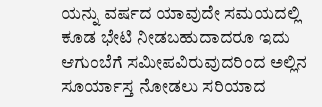ಯನ್ನು ವರ್ಷದ ಯಾವುದೇ ಸಮಯದಲ್ಲಿ ಕೂಡ ಭೇಟಿ ನೀಡಬಹುದಾದರೂ ಇದು ಆಗುಂಬೆಗೆ ಸಮೀಪವಿರುವುದರಿಂದ ಅಲ್ಲಿನ ಸೂರ್ಯಾಸ್ತ ನೋಡಲು ಸರಿಯಾದ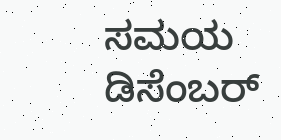ಸಮಯ ಡಿಸೆಂಬರ್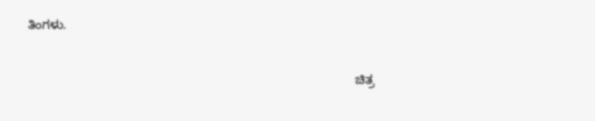ತಿಂಗಳು.

                                                                                               ಚಿತ್ರ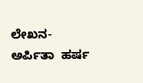ಲೇಖನ- ಅರ್ಪಿತಾ  ಹರ್ಷ